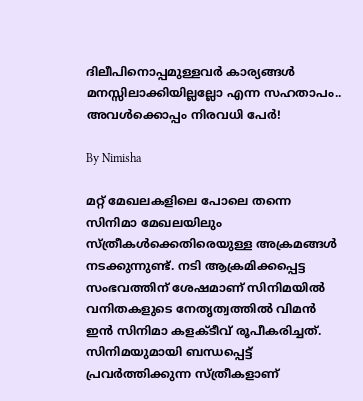ദിലീപിനൊപ്പമുള്ളവര്‍ കാര്യങ്ങള്‍ മനസ്സിലാക്കിയില്ലല്ലോ എന്ന സഹതാപം.. അവള്‍ക്കൊപ്പം നിരവധി പേര്‍!

By Nimisha

മറ്റ് മേഖലകളിലെ പോലെ തന്നെ സിനിമാ മേഖലയിലും സ്ത്രീകള്‍ക്കെതിരെയുള്ള അക്രമങ്ങള്‍ നടക്കുന്നുണ്ട്. നടി ആക്രമിക്കപ്പെട്ട സംഭവത്തിന് ശേഷമാണ് സിനിമയില്‍ വനിതകളുടെ നേതൃത്വത്തില്‍ വിമന്‍ ഇന്‍ സിനിമാ കളക്ടീവ് രൂപീകരിച്ചത്. സിനിമയുമായി ബന്ധപ്പെട്ട് പ്രവര്‍ത്തിക്കുന്ന സ്ത്രീകളാണ്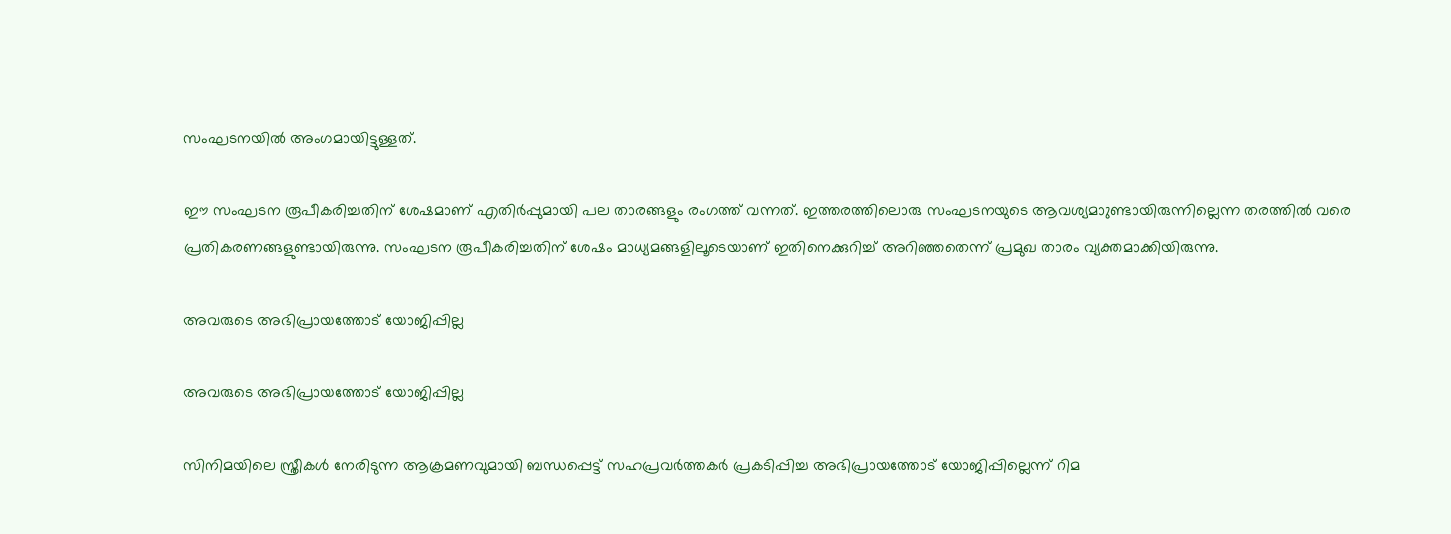സംഘടനയില്‍ അംഗമായിട്ടുള്ളത്.

ഈ സംഘടന രൂപീകരിച്ചതിന് ശേഷമാണ് എതിര്‍പ്പുമായി പല താരങ്ങളും രംഗത്ത് വന്നത്. ഇത്തരത്തിലൊരു സംഘടനയുടെ ആവശ്യമാുണ്ടായിരുന്നില്ലെന്ന തരത്തില്‍ വരെ പ്രതികരണങ്ങളുണ്ടായിരുന്നു. സംഘടന രൂപീകരിച്ചതിന് ശേഷം മാധ്യമങ്ങളിലൂടെയാണ് ഇതിനെക്കുറിച്ച് അറിഞ്ഞതെന്ന് പ്രമുഖ താരം വ്യക്തമാക്കിയിരുന്നു.

അവരുടെ അഭിപ്രായത്തോട് യോജിപ്പില്ല

അവരുടെ അഭിപ്രായത്തോട് യോജിപ്പില്ല

സിനിമയിലെ സ്ത്രീകള്‍ നേരിടുന്ന ആക്രമണവുമായി ബന്ധപ്പെട്ട് സഹപ്രവര്‍ത്തകര്‍ പ്രകടിപ്പിച്ച അഭിപ്രായത്തോട് യോജിപ്പില്ലെന്ന് റിമ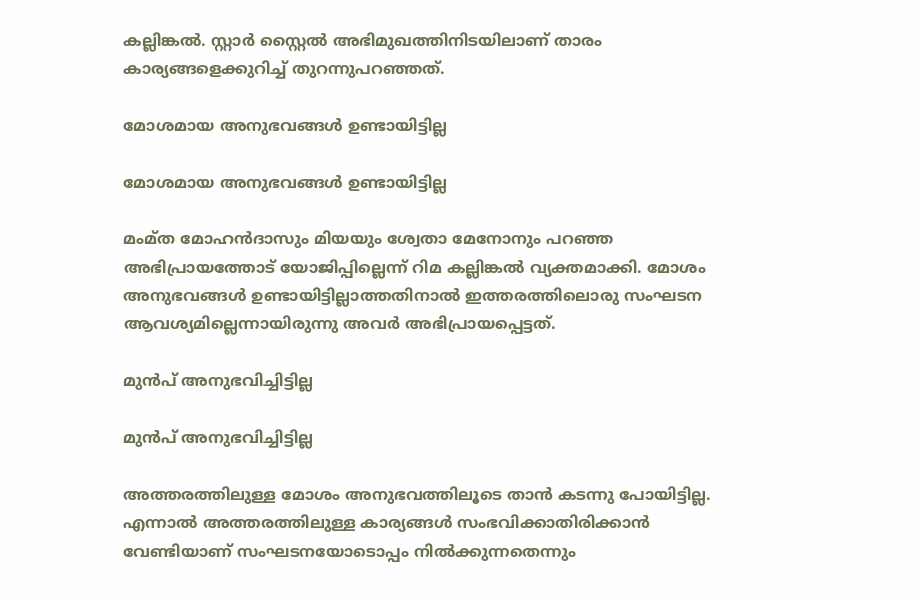കല്ലിങ്കല്‍. സ്റ്റാര്‍ സ്റ്റൈല്‍ അഭിമുഖത്തിനിടയിലാണ് താരം കാര്യങ്ങളെക്കുറിച്ച് തുറന്നുപറഞ്ഞത്.

മോശമായ അനുഭവങ്ങള്‍ ഉണ്ടായിട്ടില്ല

മോശമായ അനുഭവങ്ങള്‍ ഉണ്ടായിട്ടില്ല

മംമ്ത മോഹന്‍ദാസും മിയയും ശ്വേതാ മേനോനും പറഞ്ഞ അഭിപ്രായത്തോട് യോജിപ്പില്ലെന്ന് റിമ കല്ലിങ്കല്‍ വ്യക്തമാക്കി. മോശം അനുഭവങ്ങള്‍ ഉണ്ടായിട്ടില്ലാത്തതിനാല്‍ ഇത്തരത്തിലൊരു സംഘടന ആവശ്യമില്ലെന്നായിരുന്നു അവര്‍ അഭിപ്രായപ്പെട്ടത്.

മുന്‍പ് അനുഭവിച്ചിട്ടില്ല

മുന്‍പ് അനുഭവിച്ചിട്ടില്ല

അത്തരത്തിലുള്ള മോശം അനുഭവത്തിലൂടെ താന്‍ കടന്നു പോയിട്ടില്ല. എന്നാല്‍ അത്തരത്തിലുള്ള കാര്യങ്ങള്‍ സംഭവിക്കാതിരിക്കാന്‍ വേണ്ടിയാണ് സംഘടനയോടൊപ്പം നില്‍ക്കുന്നതെന്നും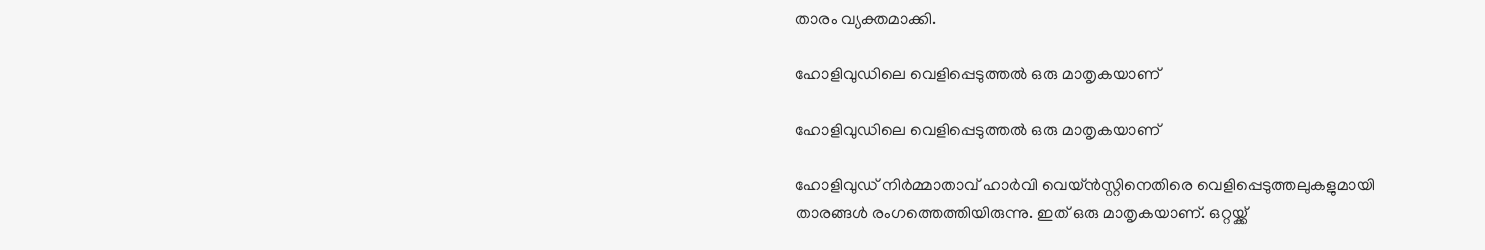താരം വ്യക്തമാക്കി.

ഹോളിവുഡിലെ വെളിപ്പെടുത്തല്‍ ഒരു മാതൃകയാണ്

ഹോളിവുഡിലെ വെളിപ്പെടുത്തല്‍ ഒരു മാതൃകയാണ്

ഹോളിവുഡ് നിര്‍മ്മാതാവ് ഹാര്‍വി വെയ്ന്‍സ്റ്റിനെതിരെ വെളിപ്പെടുത്തലുകളുമായി താരങ്ങള്‍ രംഗത്തെത്തിയിരുന്നു. ഇത് ഒരു മാതൃകയാണ്. ഒറ്റയ്ക്ക്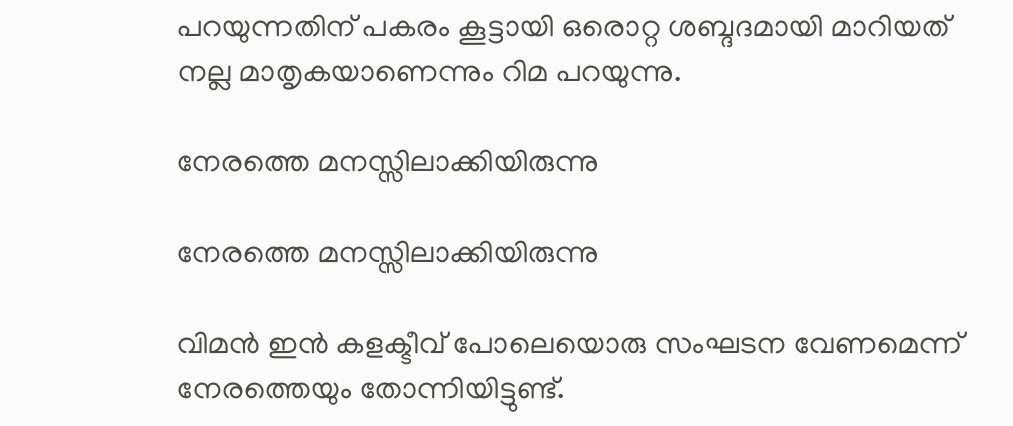പറയുന്നതിന് പകരം കൂട്ടായി ഒരൊറ്റ ശബ്ദദമായി മാറിയത് നല്ല മാതൃകയാണെന്നും റിമ പറയുന്നു.

നേരത്തെ മനസ്സിലാക്കിയിരുന്നു

നേരത്തെ മനസ്സിലാക്കിയിരുന്നു

വിമന്‍ ഇന്‍ കളക്ടീവ് പോലെയൊരു സംഘടന വേണമെന്ന് നേരത്തെയും തോന്നിയിട്ടുണ്ട്.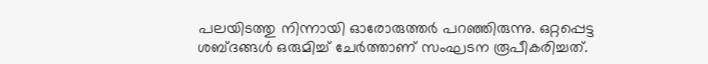പലയിടത്തു നിന്നായി ഓരോരുത്തര്‍ പറഞ്ഞിരുന്നു. ഒറ്റപ്പെട്ട ശബ്ദങ്ങള്‍ ഒരുമിച്ച് ചേര്‍ത്താണ് സംഘടന രൂപീകരിച്ചത്.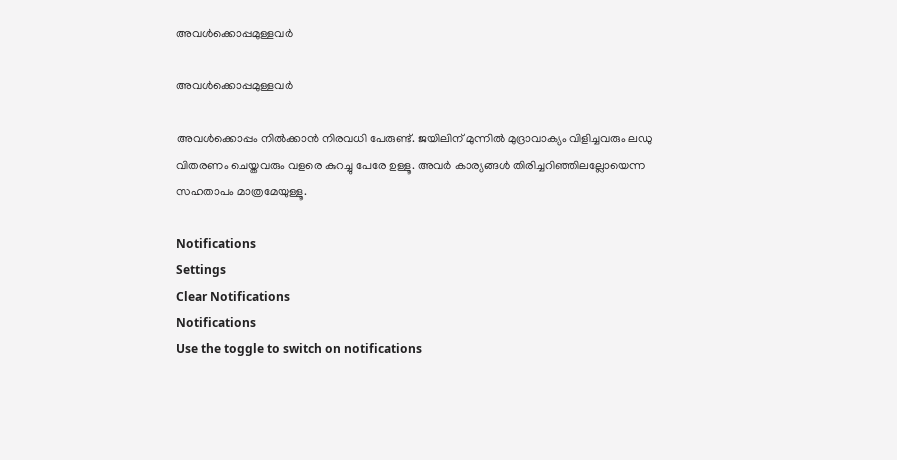അവള്‍ക്കൊപ്പമുള്ളവര്‍

അവള്‍ക്കൊപ്പമുള്ളവര്‍

അവള്‍ക്കൊപ്പം നില്‍ക്കാന്‍ നിരവധി പേരുണ്ട്. ജയിലിന് മുന്നില്‍ മുദ്രാവാക്യം വിളിച്ചവരും ലഡു വിതരണം ചെയ്തവരും വളരെ കുറച്ചു പേരേ ഉള്ളൂ. അവര്‍ കാര്യങ്ങള്‍ തിരിച്ചറിഞ്ഞിലല്ലോയെന്ന സഹതാപം മാത്രമേയുള്ളൂ.

Notifications
Settings
Clear Notifications
Notifications
Use the toggle to switch on notifications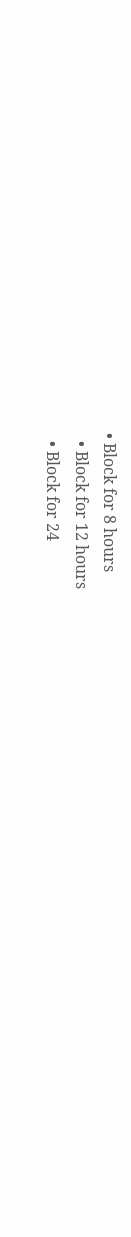• Block for 8 hours
  • Block for 12 hours
  • Block for 24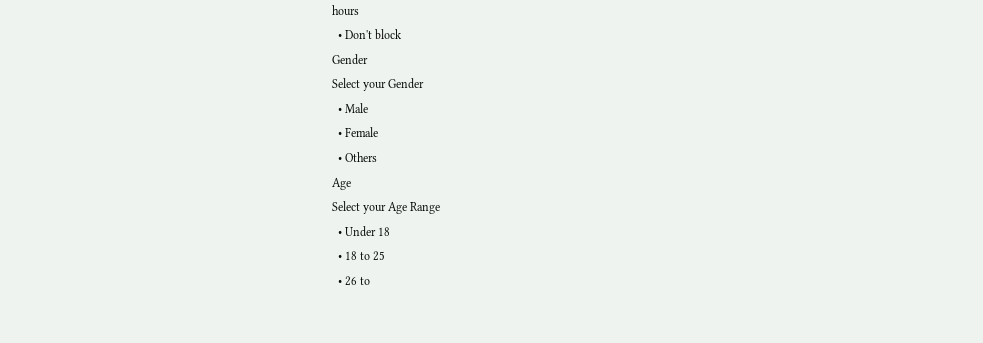hours
  • Don't block
Gender
Select your Gender
  • Male
  • Female
  • Others
Age
Select your Age Range
  • Under 18
  • 18 to 25
  • 26 to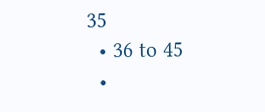35
  • 36 to 45
  •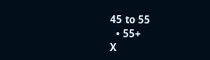45 to 55
  • 55+
X